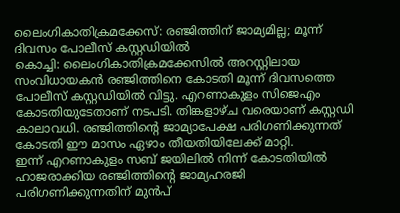ലൈംഗികാതിക്രമക്കേസ്: രഞ്ജിത്തിന് ജാമ്യമില്ല; മൂന്ന് ദിവസം പോലീസ് കസ്റ്റഡിയിൽ
കൊച്ചി: ലൈംഗികാതിക്രമക്കേസിൽ അറസ്റ്റിലായ സംവിധായകൻ രഞ്ജിത്തിനെ കോടതി മൂന്ന് ദിവസത്തെ പോലീസ് കസ്റ്റഡിയിൽ വിട്ടു. എറണാകുളം സിജെഎം കോടതിയുടേതാണ് നടപടി. തിങ്കളാഴ്ച വരെയാണ് കസ്റ്റഡി കാലാവധി. രഞ്ജിത്തിന്റെ ജാമ്യാപേക്ഷ പരിഗണിക്കുന്നത് കോടതി ഈ മാസം ഏഴാം തീയതിയിലേക്ക് മാറ്റി.
ഇന്ന് എറണാകുളം സബ് ജയിലിൽ നിന്ന് കോടതിയിൽ ഹാജരാക്കിയ രഞ്ജിത്തിന്റെ ജാമ്യഹരജി പരിഗണിക്കുന്നതിന് മുൻപ്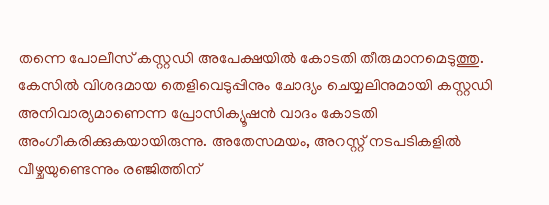തന്നെ പോലീസ് കസ്റ്റഡി അപേക്ഷയിൽ കോടതി തീരുമാനമെടുത്തു. കേസിൽ വിശദമായ തെളിവെടുപ്പിനും ചോദ്യം ചെയ്യലിനുമായി കസ്റ്റഡി അനിവാര്യമാണെന്ന പ്രോസിക്യൂഷൻ വാദം കോടതി അംഗീകരിക്കുകയായിരുന്നു. അതേസമയം, അറസ്റ്റ് നടപടികളിൽ വീഴ്ചയുണ്ടെന്നും രഞ്ജിത്തിന്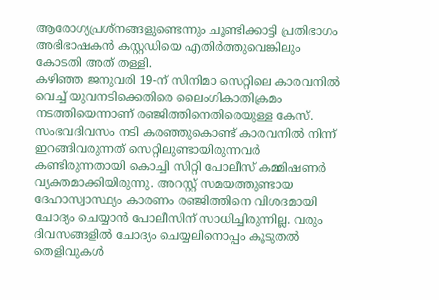ആരോഗ്യപ്രശ്നങ്ങളുണ്ടെന്നും ചൂണ്ടിക്കാട്ടി പ്രതിഭാഗം അഭിഭാഷകൻ കസ്റ്റഡിയെ എതിർത്തുവെങ്കിലും കോടതി അത് തള്ളി.
കഴിഞ്ഞ ജനുവരി 19-ന് സിനിമാ സെറ്റിലെ കാരവനിൽ വെച്ച് യുവനടിക്കെതിരെ ലൈംഗികാതിക്രമം നടത്തിയെന്നാണ് രഞ്ജിത്തിനെതിരെയുള്ള കേസ്. സംഭവദിവസം നടി കരഞ്ഞുകൊണ്ട് കാരവനിൽ നിന്ന് ഇറങ്ങിവരുന്നത് സെറ്റിലുണ്ടായിരുന്നവർ കണ്ടിരുന്നതായി കൊച്ചി സിറ്റി പോലീസ് കമ്മിഷണർ വ്യക്തമാക്കിയിരുന്നു. അറസ്റ്റ് സമയത്തുണ്ടായ ദേഹാസ്വാസ്ഥ്യം കാരണം രഞ്ജിത്തിനെ വിശദമായി ചോദ്യം ചെയ്യാൻ പോലീസിന് സാധിച്ചിരുന്നില്ല. വരും ദിവസങ്ങളിൽ ചോദ്യം ചെയ്യലിനൊപ്പം കൂടുതൽ തെളിവുകൾ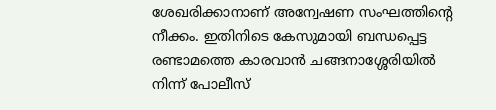ശേഖരിക്കാനാണ് അന്വേഷണ സംഘത്തിന്റെ നീക്കം. ഇതിനിടെ കേസുമായി ബന്ധപ്പെട്ട രണ്ടാമത്തെ കാരവാൻ ചങ്ങനാശ്ശേരിയിൽ നിന്ന് പോലീസ്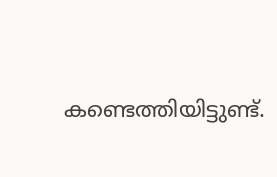കണ്ടെത്തിയിട്ടുണ്ട്.